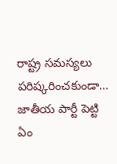రాష్ట్ర సమస్యలు పరిష్కరించకుండా… జాతీయ పార్టీ పెట్టి ఏం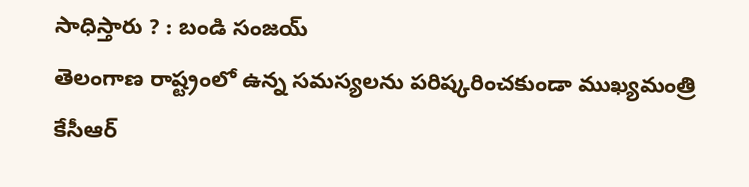సాధిస్తారు ? : బండి సంజయ్
తెలంగాణ రాష్ట్రంలో ఉన్న సమస్యలను పరిష్కరించకుండా ముఖ్యమంత్రి కేసీఆర్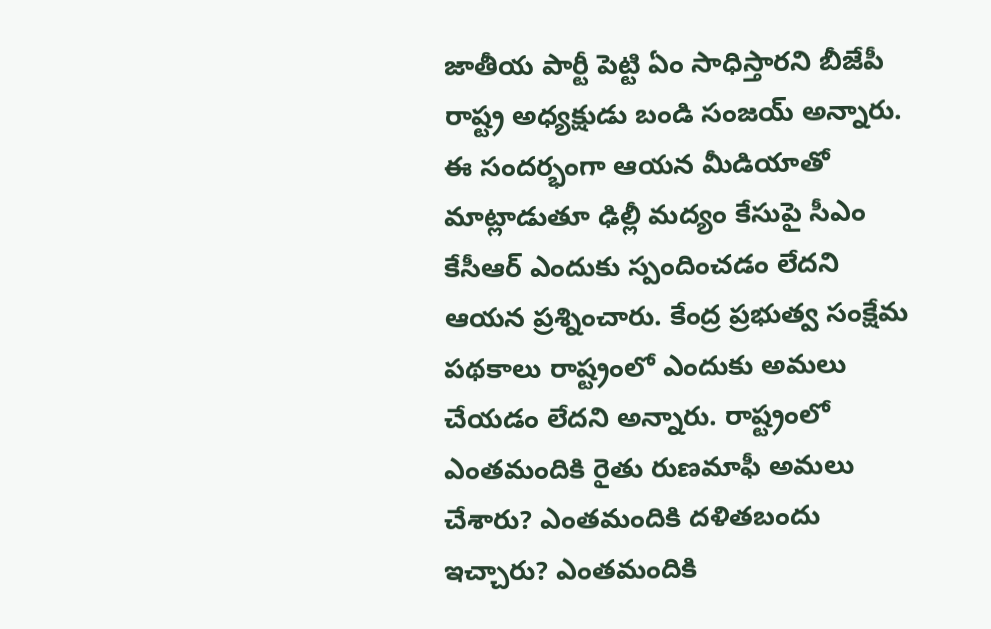జాతీయ పార్టీ పెట్టి ఏం సాధిస్తారని బీజేపీ రాష్ట్ర అధ్యక్షుడు బండి సంజయ్ అన్నారు. ఈ సందర్భంగా ఆయన మీడియాతో మాట్లాడుతూ ఢిల్లీ మద్యం కేసుపై సీఎం కేసీఆర్ ఎందుకు స్పందించడం లేదని ఆయన ప్రశ్నించారు. కేంద్ర ప్రభుత్వ సంక్షేమ పథకాలు రాష్ట్రంలో ఎందుకు అమలు చేయడం లేదని అన్నారు. రాష్ట్రంలో ఎంతమందికి రైతు రుణమాఫీ అమలు చేశారు? ఎంతమందికి దళితబందు ఇచ్చారు? ఎంతమందికి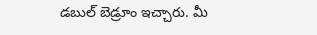డబుల్ బెడ్రూం ఇచ్చారు. మీ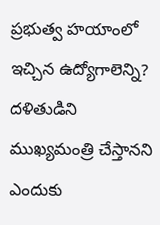ప్రభుత్వ హయాంలో ఇచ్చిన ఉద్యోగాలెన్ని? దళితుడిని ముఖ్యమంత్రి చేస్తానని ఎందుకు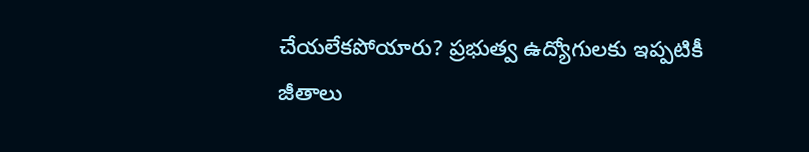చేయలేకపోయారు? ప్రభుత్వ ఉద్యోగులకు ఇప్పటికీ జీతాలు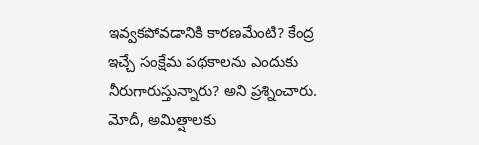ఇవ్వకపోవడానికి కారణమేంటి? కేంద్ర ఇచ్చే సంక్షేమ పథకాలను ఎందుకు నీరుగారుస్తున్నారు? అని ప్రశ్నించారు. మోదీ, అమిత్షాలకు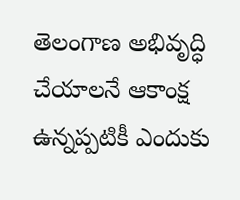తెలంగాణ అభివృద్ధి చేయాలనే ఆకాంక్ష ఉన్నప్పటికీ ఎందుకు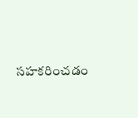సహకరించడం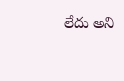లేదు అని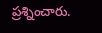ప్రశ్నించారు.